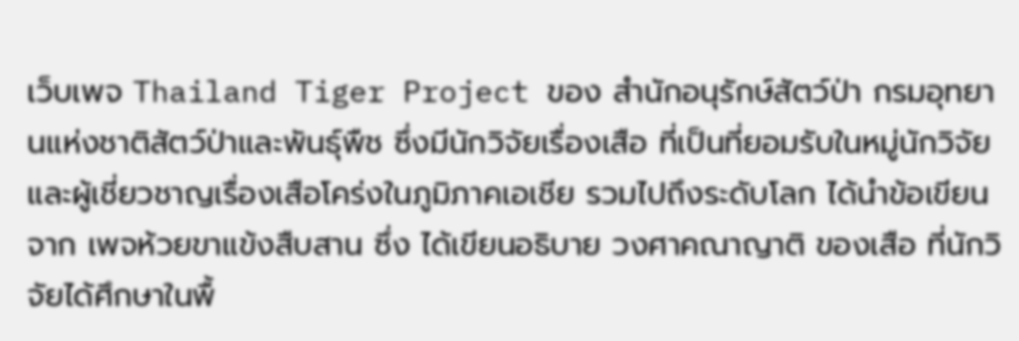เว็บเพจ Thailand Tiger Project ของ สำนักอนุรักษ์สัตว์ป่า กรมอุทยานแห่งชาติสัตว์ป่าและพันธุ์พืช ซึ่งมีนักวิจัยเรื่องเสือ ที่เป็นที่ยอมรับในหมู่นักวิจัยและผู้เชี่ยวชาญเรื่องเสือโคร่งในภูมิภาคเอเชีย รวมไปถึงระดับโลก ได้นำข้อเขียนจาก เพจห้วยขาแข้งสืบสาน ซึ่ง ได้เขียนอธิบาย วงศาคณาญาติ ของเสือ ที่นักวิจัยได้ศึกษาในพื้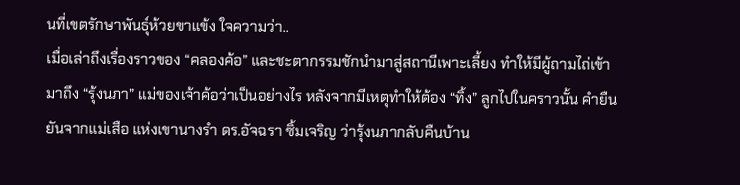นที่เขตรักษาพันธุ์ห้วยขาแข้ง ใจความว่า..
เมื่อเล่าถึงเรื่องราวของ “คลองค้อ” และชะตากรรมชักนำมาสู่สถานีเพาะเลี้ยง ทำให้มีผู้ถามไถ่เข้ามาถึง “รุ้งนภา” แม่ของเจ้าค้อว่าเป็นอย่างไร หลังจากมีเหตุทำให้ต้อง “ทิ้ง” ลูกไปในคราวนั้น คำยืนยันจากแม่เสือ แห่งเขานางรำ ดร.อัจฉรา ซิ้มเจริญ ว่ารุ้งนภากลับคืนบ้าน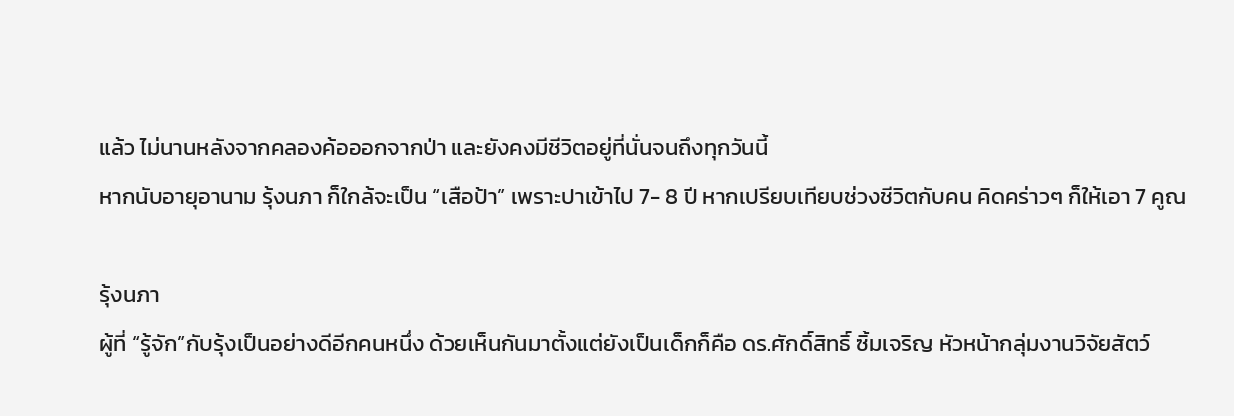แล้ว ไม่นานหลังจากคลองค้อออกจากป่า และยังคงมีชีวิตอยู่ที่นั่นจนถึงทุกวันนี้
หากนับอายุอานาม รุ้งนภา ก็ใกล้จะเป็น “เสือป้า” เพราะปาเข้าไป 7- 8 ปี หากเปรียบเทียบช่วงชีวิตกับคน คิดคร่าวๆ ก็ให้เอา 7 คูณ

รุ้งนภา
ผู้ที่ “รู้จัก”กับรุ้งเป็นอย่างดีอีกคนหนึ่ง ด้วยเห็นกันมาตั้งแต่ยังเป็นเด็กก็คือ ดร.ศักดิ์สิทธิ์ ซิ้มเจริญ หัวหน้ากลุ่มงานวิจัยสัตว์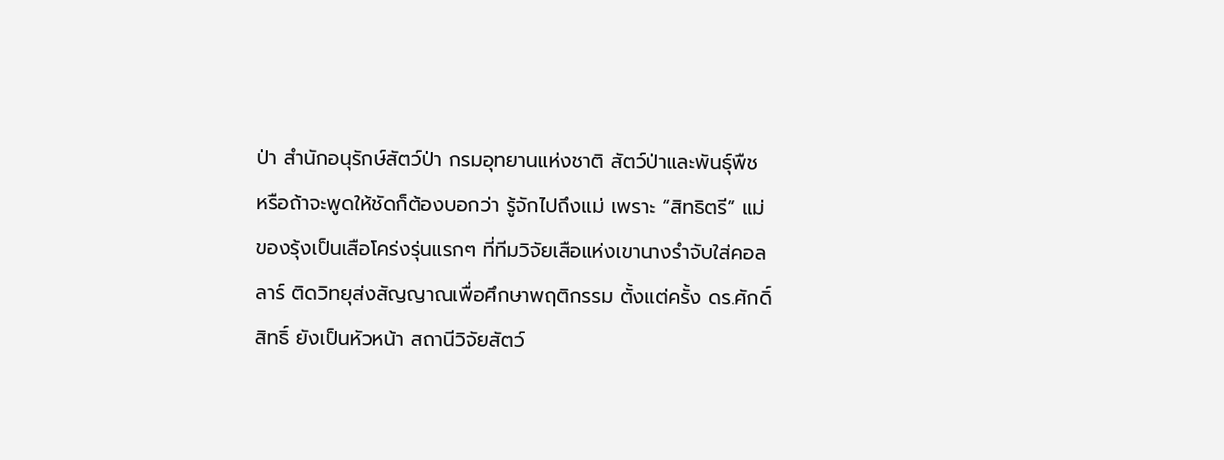ป่า สำนักอนุรักษ์สัตว์ป่า กรมอุทยานแห่งชาติ สัตว์ป่าและพันธุ์พืช หรือถ้าจะพูดให้ชัดก็ต้องบอกว่า รู้จักไปถึงแม่ เพราะ “สิทธิตรี” แม่ของรุ้งเป็นเสือโคร่งรุ่นแรกๆ ที่ทีมวิจัยเสือแห่งเขานางรำจับใส่คอลลาร์ ติดวิทยุส่งสัญญาณเพื่อศึกษาพฤติกรรม ตั้งแต่ครั้ง ดร.ศักดิ์สิทธิ์ ยังเป็นหัวหน้า สถานีวิจัยสัตว์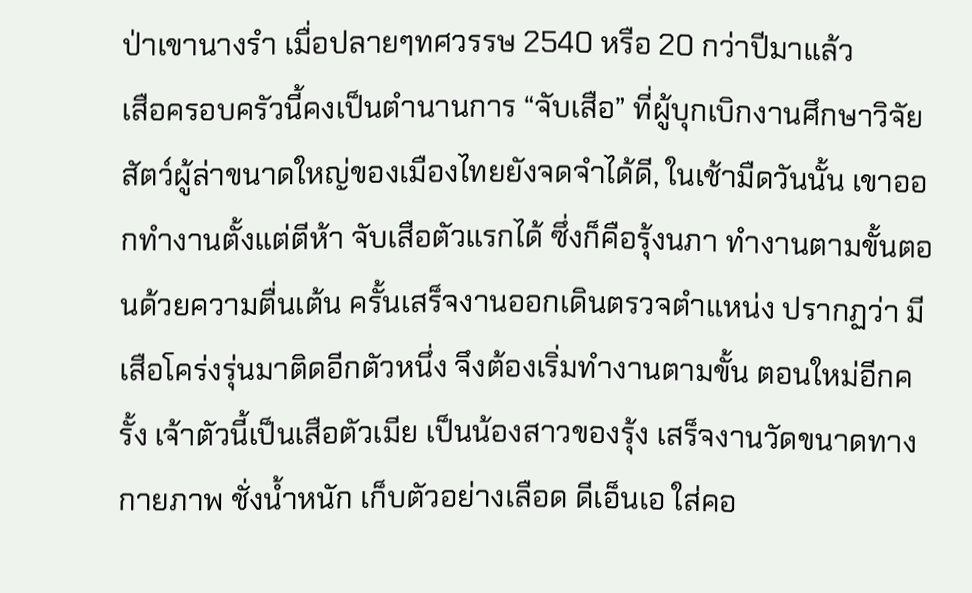ป่าเขานางรำ เมื่อปลายๆทศวรรษ 2540 หรือ 20 กว่าปีมาแล้ว
เสือครอบครัวนี้คงเป็นตำนานการ “จับเสือ” ที่ผู้บุกเบิกงานศึกษาวิจัยสัตว์ผู้ล่าขนาดใหญ่ของเมืองไทยยังจดจำได้ดี, ในเช้ามืดวันนั้น เขาออกทำงานตั้งแต่ตีห้า จับเสือตัวแรกได้ ซึ่งก็คือรุ้งนภา ทำงานตามขั้นตอนด้วยความตื่นเต้น ครั้นเสร็จงานออกเดินตรวจตำแหน่ง ปรากฏว่า มีเสือโคร่งรุ่นมาติดอีกตัวหนึ่ง จึงต้องเริ่มทำงานตามขั้น ตอนใหม่อีกครั้ง เจ้าตัวนี้เป็นเสือตัวเมีย เป็นน้องสาวของรุ้ง เสร็จงานวัดขนาดทางกายภาพ ชั่งน้ำหนัก เก็บตัวอย่างเลือด ดีเอ็นเอ ใส่คอ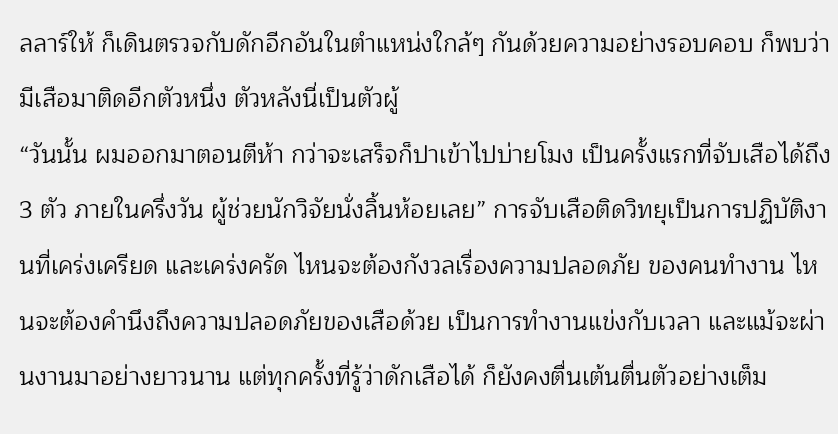ลลาร์ให้ ก็เดินตรวจกับดักอีกอันในตำแหน่งใกล้ๆ กันด้วยความอย่างรอบคอบ ก็พบว่า มีเสือมาติดอีกตัวหนึ่ง ตัวหลังนี่เป็นตัวผู้
“วันนั้น ผมออกมาตอนตีห้า กว่าจะเสร็จก็ปาเข้าไปบ่ายโมง เป็นครั้งแรกที่จับเสือได้ถึง 3 ตัว ภายในครึ่งวัน ผู้ช่วยนักวิจัยนั่งลิ้นห้อยเลย” การจับเสือติดวิทยุเป็นการปฏิบัติงานที่เคร่งเครียด และเคร่งครัด ไหนจะต้องกังวลเรื่องความปลอดภัย ของคนทำงาน ไหนจะต้องคำนึงถึงความปลอดภัยของเสือด้วย เป็นการทำงานแข่งกับเวลา และแม้จะผ่านงานมาอย่างยาวนาน แต่ทุกครั้งที่รู้ว่าดักเสือได้ ก็ยังคงตื่นเต้นตื่นตัวอย่างเต็ม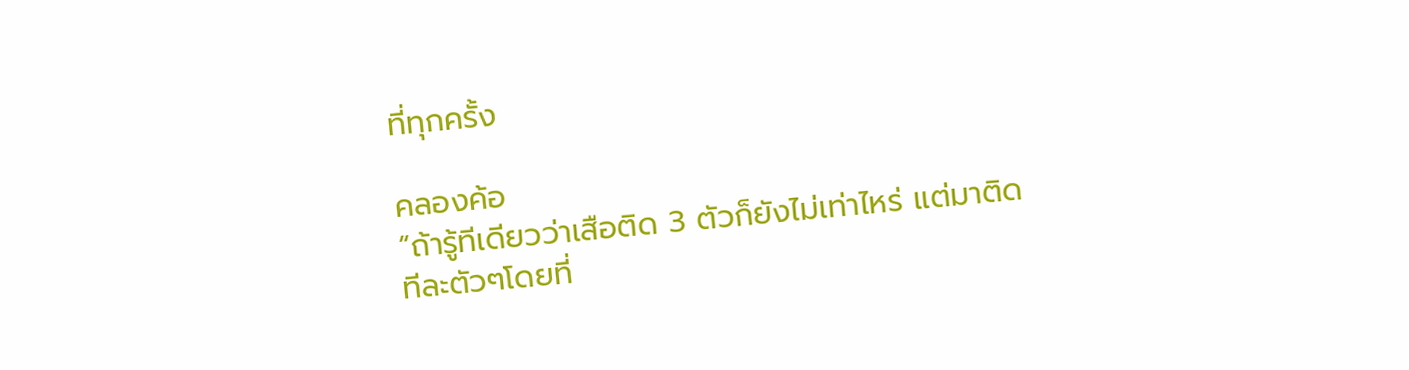ที่ทุกครั้ง

คลองค้อ
“ถ้ารู้ทีเดียวว่าเสือติด 3 ตัวก็ยังไม่เท่าไหร่ แต่มาติดทีละตัวๆโดยที่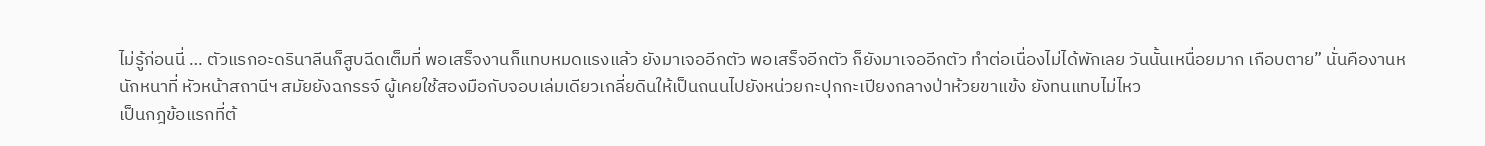ไม่รู้ก่อนนี่ … ตัวแรกอะดรินาลีนก็สูบฉีดเต็มที่ พอเสร็จงานก็แทบหมดแรงแล้ว ยังมาเจออีกตัว พอเสร็จอีกตัว ก็ยังมาเจออีกตัว ทำต่อเนื่องไม่ได้พักเลย วันนั้นเหนื่อยมาก เกือบตาย” นั่นคืองานหนักหนาที่ หัวหน้าสถานีฯ สมัยยังฉกรรจ์ ผู้เคยใช้สองมือกับจอบเล่มเดียวเกลี่ยดินให้เป็นถนนไปยังหน่วยกะปุกกะเปียงกลางป่าห้วยขาแข้ง ยังทนแทบไม่ไหว
เป็นกฎข้อแรกที่ต้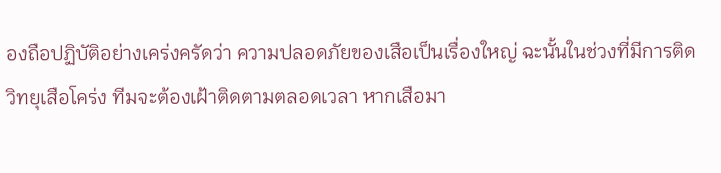องถือปฏิบัติอย่างเคร่งครัดว่า ความปลอดภัยของเสือเป็นเรื่องใหญ่ ฉะนั้นในช่วงที่มีการติดวิทยุเสือโคร่ง ทีมจะต้องเฝ้าติดตามตลอดเวลา หากเสือมา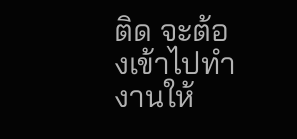ติด จะต้องเข้าไปทำงานให้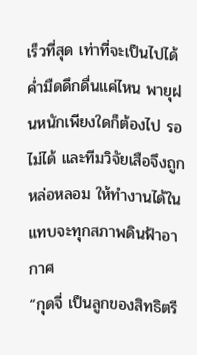เร็วที่สุด เท่าที่จะเป็นไปได้ ค่ำมืดดึกดื่นแค่ไหน พายุฝนหนักเพียงใดก็ต้องไป รอไม่ได้ และทีมวิจัยเสือจึงถูกหล่อหลอม ให้ทำงานได้ในแทบจะทุกสภาพดินฟ้าอากาศ
“กุดจี่ เป็นลูกของสิทธิตรี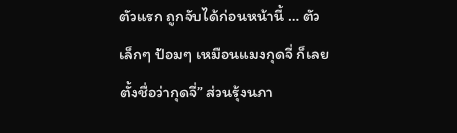ตัวแรก ถูกจับได้ก่อนหน้านี้ … ตัวเล็กๆ ป้อมๆ เหมือนแมงกุดจี่ ก็เลยตั้งชื่อว่ากุดจี่” ส่วนรุ้งนภา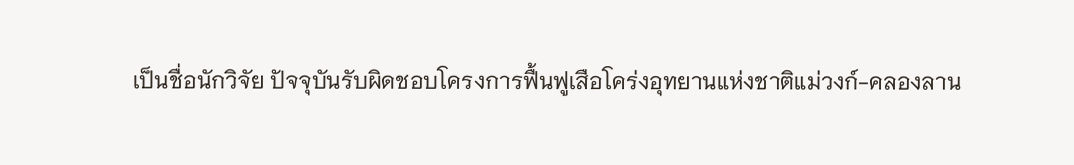เป็นชื่อนักวิจัย ปัจจุบันรับผิดชอบโครงการฟื้นฟูเสือโคร่งอุทยานแห่งชาติแม่วงก์-คลองลาน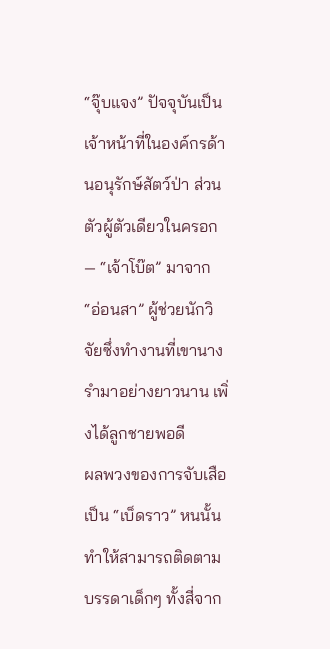“จุ๊บแจง” ปัจจุบันเป็นเจ้าหน้าที่ในองค์กรด้านอนุรักษ์สัตว์ป่า ส่วนตัวผู้ตัวเดียวในครอก — “เจ้าโบ๊ต” มาจาก “อ่อนสา” ผู้ช่วยนักวิจัยซึ่งทำงานที่เขานางรำมาอย่างยาวนาน เพิ่งได้ลูกชายพอดี
ผลพวงของการจับเสือเป็น “เบ็ดราว” หนนั้น ทำให้สามารถติดตามบรรดาเด็กๆ ทั้งสี่จาก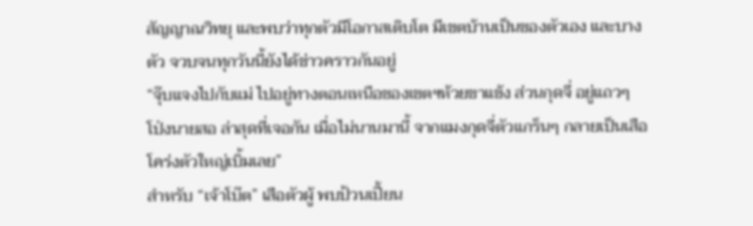สัญญาณวิทยุ และพบว่าทุกตัวมีโอกาสเติบโต มีเขตบ้านเป็นของตัวเอง และบางตัว จวบจนทุกวันนี้ยังได้ข่าวคราวกันอยู่
“จุ๊บแจงไปกับแม่ ไปอยู่ทางตอนเหนือของเขตฯห้วยขาแข้ง ส่วนกุดจี่ อยู่แถวๆ โป่งนายสอ ล่าสุดที่เจอกัน เมื่อไม่นานมานี้ จากแมงกุดจี่ตัวแกร็นๆ กลายเป็นเสือโคร่งตัวใหญ่เบิ้มเลย”
สำหรับ “เจ้าโบ๊ต” เสือตัวผู้ พบป้วนเปี้ยน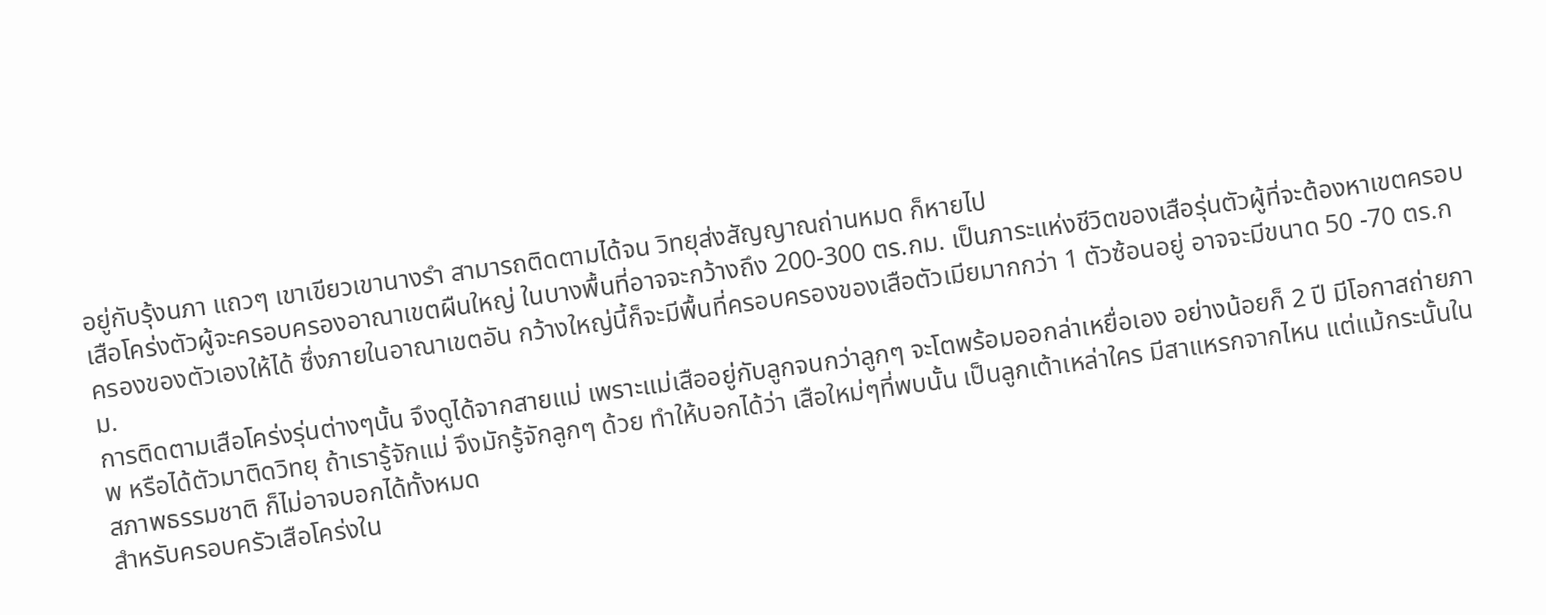อยู่กับรุ้งนภา แถวๆ เขาเขียวเขานางรำ สามารถติดตามได้จน วิทยุส่งสัญญาณถ่านหมด ก็หายไป
เสือโคร่งตัวผู้จะครอบครองอาณาเขตผืนใหญ่ ในบางพื้นที่อาจจะกว้างถึง 200-300 ตร.กม. เป็นภาระแห่งชีวิตของเสือรุ่นตัวผู้ที่จะต้องหาเขตครอบครองของตัวเองให้ได้ ซึ่งภายในอาณาเขตอัน กว้างใหญ่นี้ก็จะมีพื้นที่ครอบครองของเสือตัวเมียมากกว่า 1 ตัวซ้อนอยู่ อาจจะมีขนาด 50 -70 ตร.กม.
การติดตามเสือโคร่งรุ่นต่างๆนั้น จึงดูได้จากสายแม่ เพราะแม่เสืออยู่กับลูกจนกว่าลูกๆ จะโตพร้อมออกล่าเหยื่อเอง อย่างน้อยก็ 2 ปี มีโอกาสถ่ายภาพ หรือได้ตัวมาติดวิทยุ ถ้าเรารู้จักแม่ จึงมักรู้จักลูกๆ ด้วย ทำให้บอกได้ว่า เสือใหม่ๆที่พบนั้น เป็นลูกเต้าเหล่าใคร มีสาแหรกจากไหน แต่แม้กระนั้นในสภาพธรรมชาติ ก็ไม่อาจบอกได้ทั้งหมด
สำหรับครอบครัวเสือโคร่งใน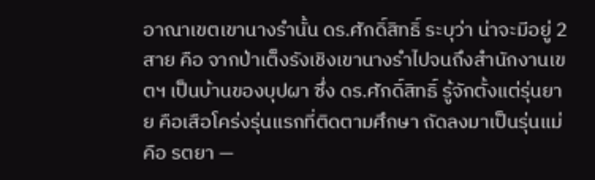อาณาเขตเขานางรำนั้น ดร.ศักดิ์สิทธิ์ ระบุว่า น่าจะมีอยู่ 2 สาย คือ จากป่าเต็งรังเชิงเขานางรำไปจนถึงสำนักงานเขตฯ เป็นบ้านของบุปผา ซึ่ง ดร.ศักดิ์สิทธิ์ รู้จักตั้งแต่รุ่นยาย คือเสือโคร่งรุ่นแรกที่ติดตามศึกษา ถัดลงมาเป็นรุ่นแม่ คือ รตยา —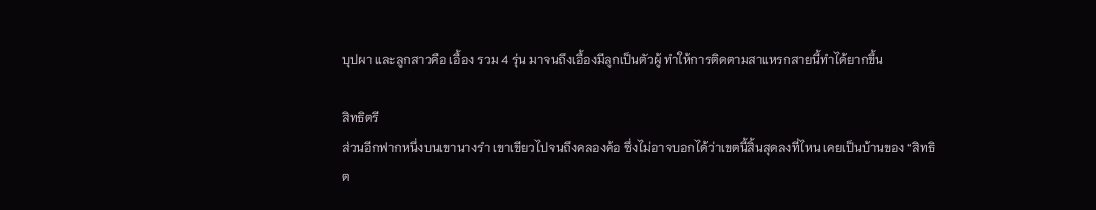บุปผา และลูกสาวคือ เอื้อง รวม 4 รุ่น มาจนถึงเอื้องมีลูกเป็นตัวผู้ ทำให้การติดตามสาแหรกสายนี้ทำได้ยากขึ้น

สิทธิตรี
ส่วนอีกฟากหนึ่งบนเขานางรำ เขาเขียวไปจนถึงคลองค้อ ซึ่งไม่อาจบอกได้ว่าเขตนี้สิ้นสุดลงที่ไหน เคยเป็นบ้านของ “สิทธิต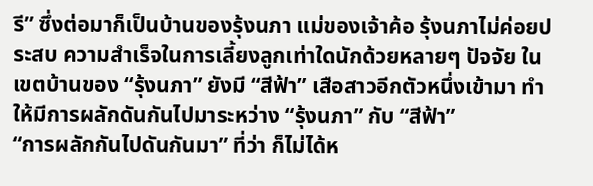รี” ซึ่งต่อมาก็เป็นบ้านของรุ้งนภา แม่ของเจ้าค้อ รุ้งนภาไม่ค่อยประสบ ความสำเร็จในการเลี้ยงลูกเท่าใดนักด้วยหลายๆ ปัจจัย ในเขตบ้านของ “รุ้งนภา” ยังมี “สีฟ้า” เสือสาวอีกตัวหนึ่งเข้ามา ทำให้มีการผลักดันกันไปมาระหว่าง “รุ้งนภา” กับ “สีฟ้า”
“การผลักกันไปดันกันมา” ที่ว่า ก็ไม่ได้ห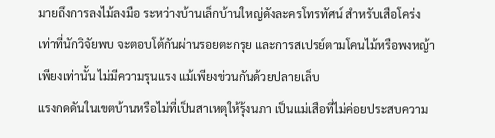มายถึงการลงไม้ลงมือ ระหว่างบ้านเล็กบ้านใหญ่ดังละครโทรทัศน์ สำหรับเสือโคร่งเท่าที่นักวิจัยพบ จะตอบโต้กันผ่านรอยตะกรุย และการสเปรย์ตามโคนไม้หรือพงหญ้า เพียงเท่านั้น ไม่มีความรุนแรง แม้เพียงข่วนกันด้วยปลายเล็บ
แรงกดดันในเขตบ้านหรือไม่ที่เป็นสาเหตุให้รุ้งนภา เป็นแม่เสือที่ไม่ค่อยประสบความ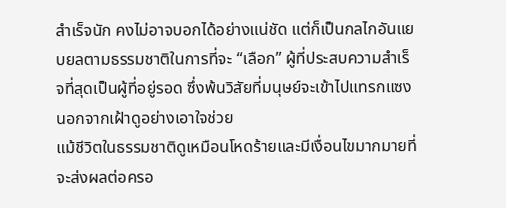สำเร็จนัก คงไม่อาจบอกได้อย่างแน่ชัด แต่ก็เป็นกลไกอันแยบยลตามธรรมชาติในการที่จะ “เลือก” ผู้ที่ประสบความสำเร็จที่สุดเป็นผู้ที่อยู่รอด ซึ่งพ้นวิสัยที่มนุษย์จะเข้าไปแทรกแซง นอกจากเฝ้าดูอย่างเอาใจช่วย
แม้ชีวิตในธรรมชาติดูเหมือนโหดร้ายและมีเงื่อนไขมากมายที่จะส่งผลต่อครอ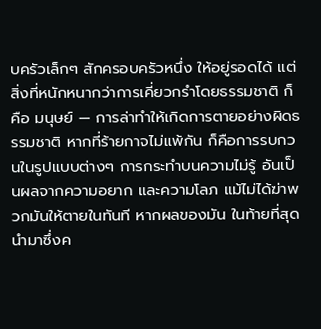บครัวเล็กๆ สักครอบครัวหนึ่ง ให้อยู่รอดได้ แต่สิ่งที่หนักหนากว่าการเคี่ยวกรำโดยธรรมชาติ ก็คือ มนุษย์ — การล่าทำให้เกิดการตายอย่างผิดธรรมชาติ หากที่ร้ายกาจไม่แพ้กัน ก็คือการรบกวนในรูปแบบต่างๆ การกระทำบนความไม่รู้ อันเป็นผลจากความอยาก และความโลภ แม้ไม่ได้ฆ่าพวกมันให้ตายในทันที หากผลของมัน ในท้ายที่สุด นำมาซึ่งค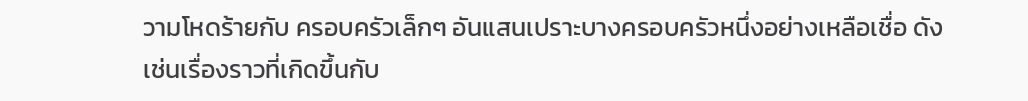วามโหดร้ายกับ ครอบครัวเล็กๆ อันแสนเปราะบางครอบครัวหนึ่งอย่างเหลือเชื่อ ดังเช่นเรื่องราวที่เกิดขึ้นกับ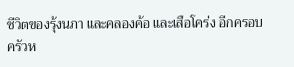ชีวิตของรุ้งนภา และคลองค้อ และเสือโคร่ง อีกครอบครัวห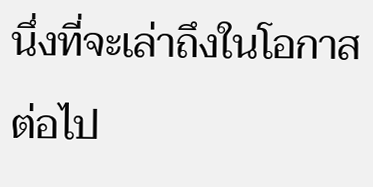นึ่งที่จะเล่าถึงในโอกาสต่อไป